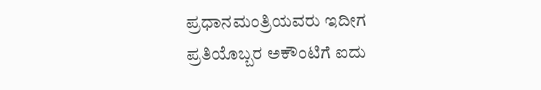ಪ್ರಧಾನಮಂತ್ರಿಯವರು ಇದೀಗ ಪ್ರತಿಯೊಬ್ಬರ ಅಕೌಂಟಿಗೆ ಐದು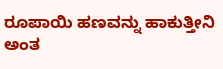ರೂಪಾಯಿ ಹಣವನ್ನು ಹಾಕುತ್ತೀನಿ ಅಂತ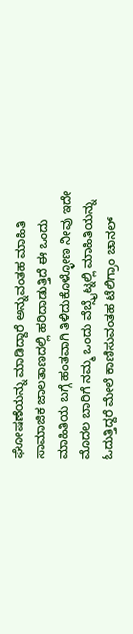ಘೋಷಣೆಯನ್ನು ಮಾಡಿದ್ದಾರೆ ಅನ್ನುವಂತಹ ಮಾಹಿತಿ ಸಾಮಾಜಿಕ ಜಾಲತಾಣದಲ್ಲಿ ಹರಿದಾಡುತ್ತಿದೆ ಈ ಒಂದು ಮಾಹಿತಿಯ ಬಗ್ಗೆ ಹಂತವಾಗಿ ತಿಳಿದುಕೊಳ್ಳೋಣ ನೀವು ಇದೇ ಮೊದಲ ಬಾರಿಗೆ ನಮ್ಮ ಒಂದು ವೆಬ್ಸೈಟ್ನಲ್ಲಿ ಮಾಹಿತಿಯನ್ನು ಓದುತ್ತಿದ್ದರೆ ಮೇಲೆ ಕಾಣಿಸುವಂತಹ ಟೆಲಿಗ್ರಾಂ ಚಾನಲ್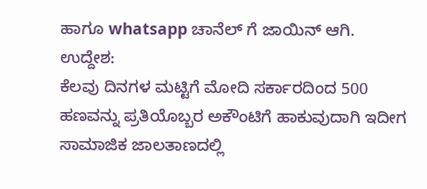ಹಾಗೂ whatsapp ಚಾನೆಲ್ ಗೆ ಜಾಯಿನ್ ಆಗಿ.
ಉದ್ದೇಶ:
ಕೆಲವು ದಿನಗಳ ಮಟ್ಟಿಗೆ ಮೋದಿ ಸರ್ಕಾರದಿಂದ 500 ಹಣವನ್ನು ಪ್ರತಿಯೊಬ್ಬರ ಅಕೌಂಟಿಗೆ ಹಾಕುವುದಾಗಿ ಇದೀಗ ಸಾಮಾಜಿಕ ಜಾಲತಾಣದಲ್ಲಿ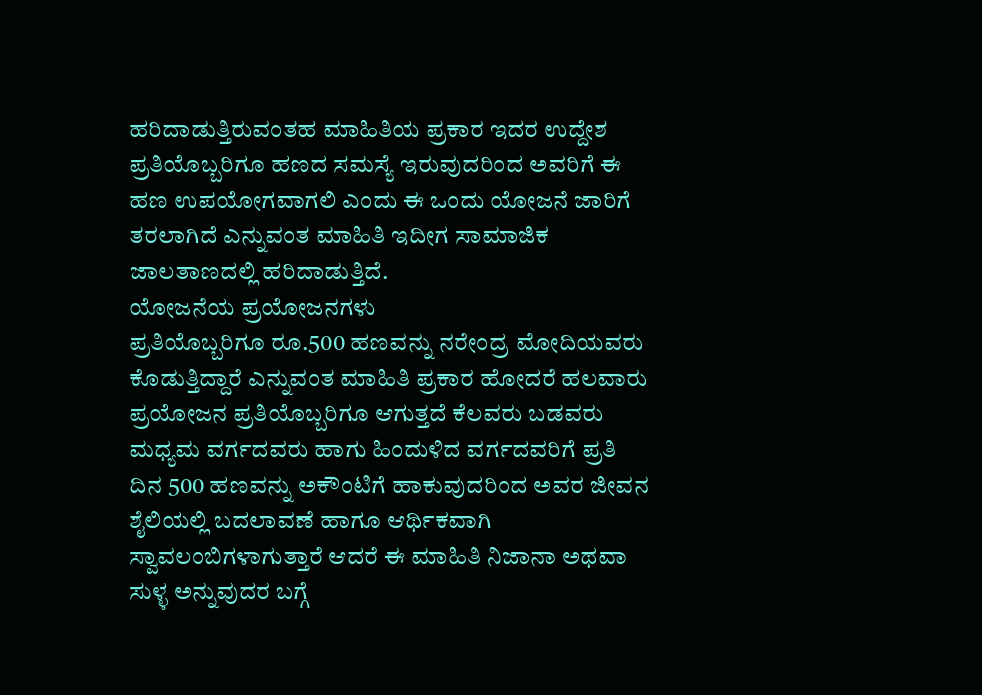ಹರಿದಾಡುತ್ತಿರುವಂತಹ ಮಾಹಿತಿಯ ಪ್ರಕಾರ ಇದರ ಉದ್ದೇಶ ಪ್ರತಿಯೊಬ್ಬರಿಗೂ ಹಣದ ಸಮಸ್ಯೆ ಇರುವುದರಿಂದ ಅವರಿಗೆ ಈ ಹಣ ಉಪಯೋಗವಾಗಲಿ ಎಂದು ಈ ಒಂದು ಯೋಜನೆ ಜಾರಿಗೆ ತರಲಾಗಿದೆ ಎನ್ನುವಂತ ಮಾಹಿತಿ ಇದೀಗ ಸಾಮಾಜಿಕ ಜಾಲತಾಣದಲ್ಲಿ ಹರಿದಾಡುತ್ತಿದೆ.
ಯೋಜನೆಯ ಪ್ರಯೋಜನಗಳು
ಪ್ರತಿಯೊಬ್ಬರಿಗೂ ರೂ.500 ಹಣವನ್ನು ನರೇಂದ್ರ ಮೋದಿಯವರು ಕೊಡುತ್ತಿದ್ದಾರೆ ಎನ್ನುವಂತ ಮಾಹಿತಿ ಪ್ರಕಾರ ಹೋದರೆ ಹಲವಾರು ಪ್ರಯೋಜನ ಪ್ರತಿಯೊಬ್ಬರಿಗೂ ಆಗುತ್ತದೆ ಕೆಲವರು ಬಡವರು ಮಧ್ಯಮ ವರ್ಗದವರು ಹಾಗು ಹಿಂದುಳಿದ ವರ್ಗದವರಿಗೆ ಪ್ರತಿ ದಿನ 500 ಹಣವನ್ನು ಅಕೌಂಟಿಗೆ ಹಾಕುವುದರಿಂದ ಅವರ ಜೀವನ ಶೈಲಿಯಲ್ಲಿ ಬದಲಾವಣೆ ಹಾಗೂ ಆರ್ಥಿಕವಾಗಿ ಸ್ವಾವಲಂಬಿಗಳಾಗುತ್ತಾರೆ ಆದರೆ ಈ ಮಾಹಿತಿ ನಿಜಾನಾ ಅಥವಾ ಸುಳ್ಳ ಅನ್ನುವುದರ ಬಗ್ಗೆ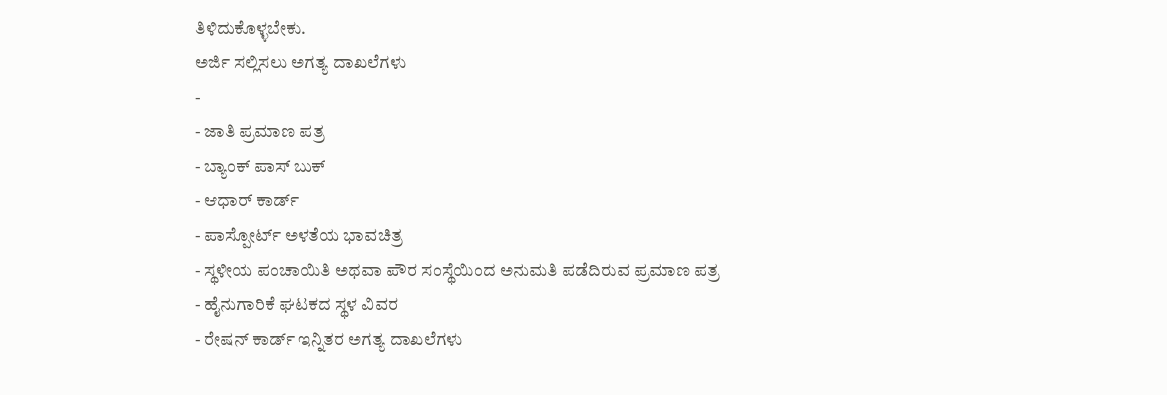ತಿಳಿದುಕೊಳ್ಳಬೇಕು.
ಅರ್ಜಿ ಸಲ್ಲಿಸಲು ಅಗತ್ಯ ದಾಖಲೆಗಳು
-
- ಜಾತಿ ಪ್ರಮಾಣ ಪತ್ರ
- ಬ್ಯಾಂಕ್ ಪಾಸ್ ಬುಕ್
- ಆಧಾರ್ ಕಾರ್ಡ್
- ಪಾಸ್ಪೋರ್ಟ್ ಅಳತೆಯ ಭಾವಚಿತ್ರ
- ಸ್ಥಳೀಯ ಪಂಚಾಯಿತಿ ಅಥವಾ ಪೌರ ಸಂಸ್ಥೆಯಿಂದ ಅನುಮತಿ ಪಡೆದಿರುವ ಪ್ರಮಾಣ ಪತ್ರ
- ಹೈನುಗಾರಿಕೆ ಘಟಕದ ಸ್ಥಳ ವಿವರ
- ರೇಷನ್ ಕಾರ್ಡ್ ಇನ್ನಿತರ ಅಗತ್ಯ ದಾಖಲೆಗಳು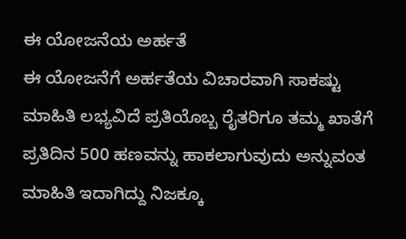ಈ ಯೋಜನೆಯ ಅರ್ಹತೆ
ಈ ಯೋಜನೆಗೆ ಅರ್ಹತೆಯ ವಿಚಾರವಾಗಿ ಸಾಕಷ್ಟು ಮಾಹಿತಿ ಲಭ್ಯವಿದೆ ಪ್ರತಿಯೊಬ್ಬ ರೈತರಿಗೂ ತಮ್ಮ ಖಾತೆಗೆ ಪ್ರತಿದಿನ 500 ಹಣವನ್ನು ಹಾಕಲಾಗುವುದು ಅನ್ನುವಂತ ಮಾಹಿತಿ ಇದಾಗಿದ್ದು ನಿಜಕ್ಕೂ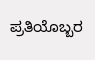ಪ್ರತಿಯೊಬ್ಬರ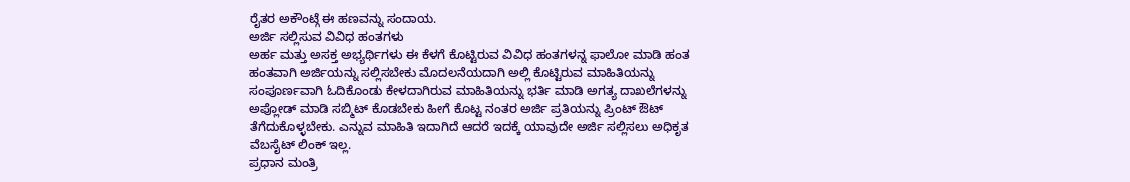ರೈತರ ಅಕೌಂಟ್ಗೆ ಈ ಹಣವನ್ನು ಸಂದಾಯ.
ಅರ್ಜಿ ಸಲ್ಲಿಸುವ ವಿವಿಧ ಹಂತಗಳು
ಅರ್ಹ ಮತ್ತು ಅಸಕ್ತ ಅಭ್ಯರ್ಥಿಗಳು ಈ ಕೆಳಗೆ ಕೊಟ್ಟಿರುವ ವಿವಿಧ ಹಂತಗಳನ್ನ ಫಾಲೋ ಮಾಡಿ ಹಂತ ಹಂತವಾಗಿ ಅರ್ಜಿಯನ್ನು ಸಲ್ಲಿಸಬೇಕು ಮೊದಲನೆಯದಾಗಿ ಅಲ್ಲಿ ಕೊಟ್ಟಿರುವ ಮಾಹಿತಿಯನ್ನು ಸಂಪೂರ್ಣವಾಗಿ ಓದಿಕೊಂಡು ಕೇಳದಾಗಿರುವ ಮಾಹಿತಿಯನ್ನು ಭರ್ತಿ ಮಾಡಿ ಅಗತ್ಯ ದಾಖಲೆಗಳನ್ನು ಅಪ್ಲೋಡ್ ಮಾಡಿ ಸಬ್ಮಿಟ್ ಕೊಡಬೇಕು ಹೀಗೆ ಕೊಟ್ಟ ನಂತರ ಅರ್ಜಿ ಪ್ರತಿಯನ್ನು ಪ್ರಿಂಟ್ ಔಟ್ ತೆಗೆದುಕೊಳ್ಳಬೇಕು. ಎನ್ನುವ ಮಾಹಿತಿ ಇದಾಗಿದೆ ಆದರೆ ಇದಕ್ಕೆ ಯಾವುದೇ ಅರ್ಜಿ ಸಲ್ಲಿಸಲು ಅಧಿಕೃತ ವೆಬಸೈಟ್ ಲಿಂಕ್ ಇಲ್ಲ.
ಪ್ರಧಾನ ಮಂತ್ರಿ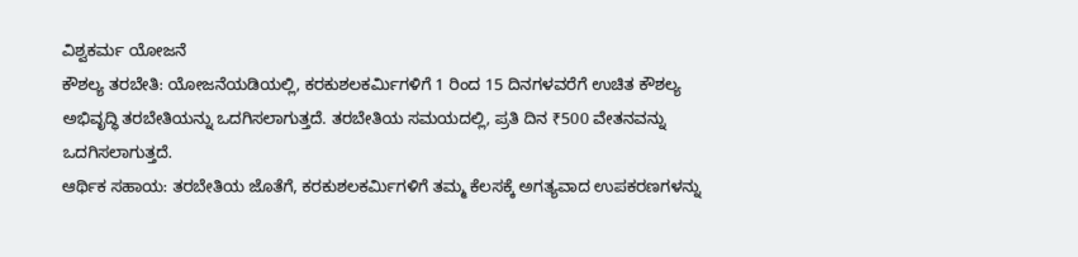ವಿಶ್ವಕರ್ಮ ಯೋಜನೆ
ಕೌಶಲ್ಯ ತರಬೇತಿ: ಯೋಜನೆಯಡಿಯಲ್ಲಿ, ಕರಕುಶಲಕರ್ಮಿಗಳಿಗೆ 1 ರಿಂದ 15 ದಿನಗಳವರೆಗೆ ಉಚಿತ ಕೌಶಲ್ಯ ಅಭಿವೃದ್ಧಿ ತರಬೇತಿಯನ್ನು ಒದಗಿಸಲಾಗುತ್ತದೆ. ತರಬೇತಿಯ ಸಮಯದಲ್ಲಿ, ಪ್ರತಿ ದಿನ ₹500 ವೇತನವನ್ನು ಒದಗಿಸಲಾಗುತ್ತದೆ.
ಆರ್ಥಿಕ ಸಹಾಯ: ತರಬೇತಿಯ ಜೊತೆಗೆ, ಕರಕುಶಲಕರ್ಮಿಗಳಿಗೆ ತಮ್ಮ ಕೆಲಸಕ್ಕೆ ಅಗತ್ಯವಾದ ಉಪಕರಣಗಳನ್ನು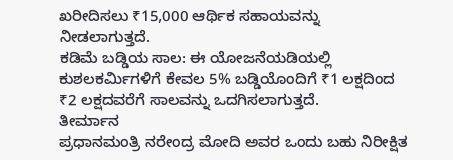ಖರೀದಿಸಲು ₹15,000 ಆರ್ಥಿಕ ಸಹಾಯವನ್ನು ನೀಡಲಾಗುತ್ತದೆ.
ಕಡಿಮೆ ಬಡ್ಡಿಯ ಸಾಲ: ಈ ಯೋಜನೆಯಡಿಯಲ್ಲಿ ಕುಶಲಕರ್ಮಿಗಳಿಗೆ ಕೇವಲ 5% ಬಡ್ಡಿಯೊಂದಿಗೆ ₹1 ಲಕ್ಷದಿಂದ ₹2 ಲಕ್ಷದವರೆಗೆ ಸಾಲವನ್ನು ಒದಗಿಸಲಾಗುತ್ತದೆ.
ತೀರ್ಮಾನ
ಪ್ರಧಾನಮಂತ್ರಿ ನರೇಂದ್ರ ಮೋದಿ ಅವರ ಒಂದು ಬಹು ನಿರೀಕ್ಷಿತ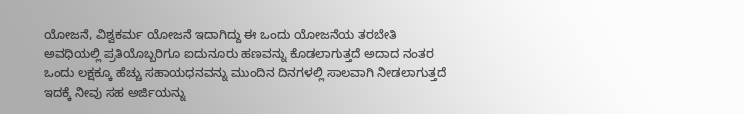ಯೋಜನೆ, ವಿಶ್ವಕರ್ಮ ಯೋಜನೆ ಇದಾಗಿದ್ದು ಈ ಒಂದು ಯೋಜನೆಯ ತರಬೇತಿ ಅವಧಿಯಲ್ಲಿ ಪ್ರತಿಯೊಬ್ಬರಿಗೂ ಐದುನೂರು ಹಣವನ್ನು ಕೊಡಲಾಗುತ್ತದೆ ಅದಾದ ನಂತರ ಒಂದು ಲಕ್ಷಕ್ಕೂ ಹೆಚ್ಚು ಸಹಾಯಧನವನ್ನು ಮುಂದಿನ ದಿನಗಳಲ್ಲಿ ಸಾಲವಾಗಿ ನೀಡಲಾಗುತ್ತದೆ ಇದಕ್ಕೆ ನೀವು ಸಹ ಅರ್ಜಿಯನ್ನು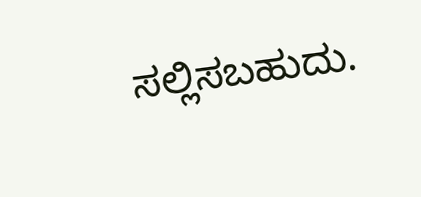ಸಲ್ಲಿಸಬಹುದು.